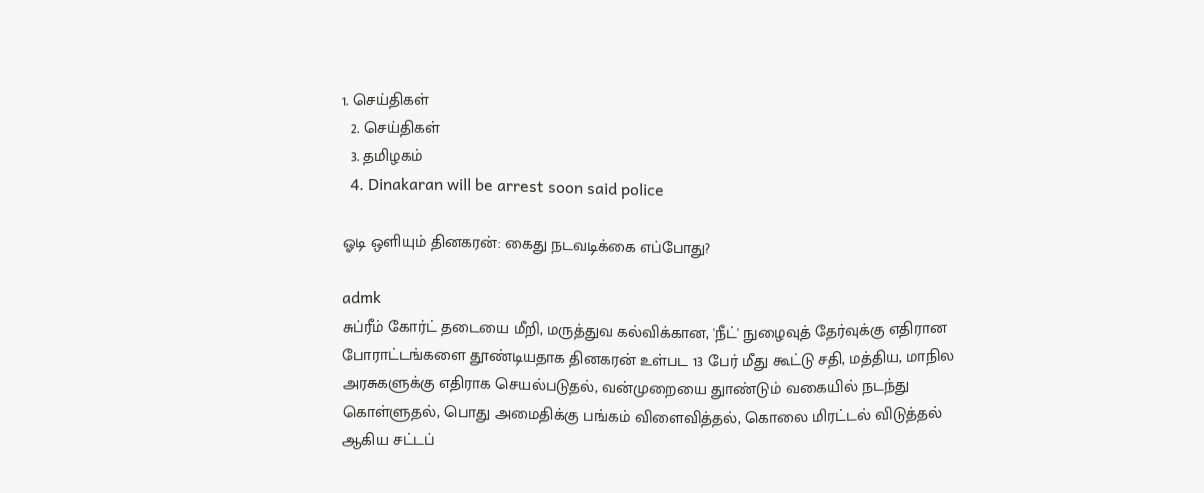1. செய்திகள்
  2. செய்திகள்
  3. த‌மிழக‌ம்
  4. Dinakaran will be arrest soon said police

ஓடி ஒளியும் தினகரன்: கைது நடவடிக்கை எப்போது?

admk
சுப்ரீம் கோர்ட் தடையை மீறி, மருத்துவ கல்விக்கான, 'நீட்' நுழைவுத் தேர்வுக்கு எதிரான போராட்டங்களை தூண்டியதாக தினகரன் உள்பட 13 பேர் மீது கூட்டு சதி, மத்திய, மாநில அரசுகளுக்கு எதிராக செயல்படுதல், வன்முறையை துாண்டும் வகையில் நடந்து கொள்ளுதல், பொது அமைதிக்கு பங்கம் விளைவித்தல், கொலை மிரட்டல் விடுத்தல் ஆகிய சட்டப்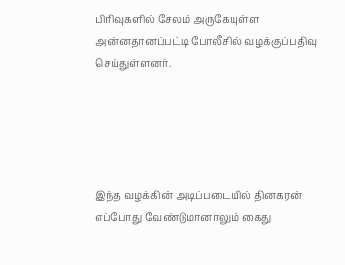பிரிவுகளில் சேலம் அருகேயுள்ள அன்னதானப்பட்டி போலீசில் வழக்குப்பதிவு செய்துள்ளனர்.





இந்த வழக்கின் அடிப்படையில் தினகரன் எப்போது வேண்டுமானாலும் கைது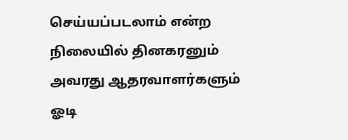செய்யப்படலாம் என்ற நிலையில் தினகரனும் அவரது ஆதரவாளர்களும் ஓடி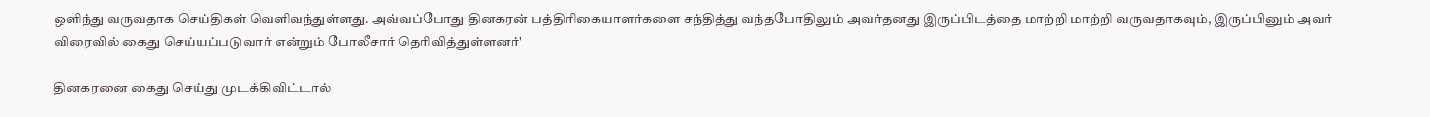ஒளிந்து வருவதாக செய்திகள் வெளிவந்துள்ளது. அவ்வப்போது தினகரன் பத்திரிகையாளர்களை சந்தித்து வந்தபோதிலும் அவர்தனது இருப்பிடத்தை மாற்றி மாற்றி வருவதாகவும், இருப்பினும் அவர் விரைவில் கைது செய்யப்படுவார் என்றும் போலீசார் தெரிவித்துள்ளனர்'

தினகரனை கைது செய்து முடக்கிவிட்டால்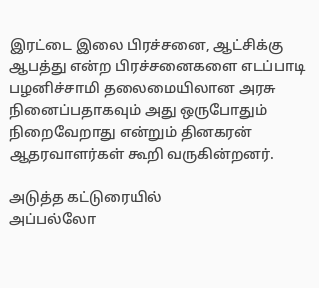இரட்டை இலை பிரச்சனை, ஆட்சிக்கு ஆபத்து என்ற பிரச்சனைகளை எடப்பாடி பழனிச்சாமி தலைமையிலான அரசு நினைப்பதாகவும் அது ஒருபோதும் நிறைவேறாது என்றும் தினகரன் ஆதரவாளர்கள் கூறி வருகின்றனர்.

அடுத்த கட்டுரையில்
அப்பல்லோ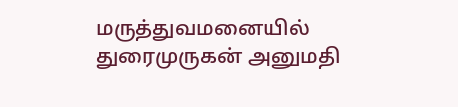மருத்துவமனையில் துரைமுருகன் அனுமதி